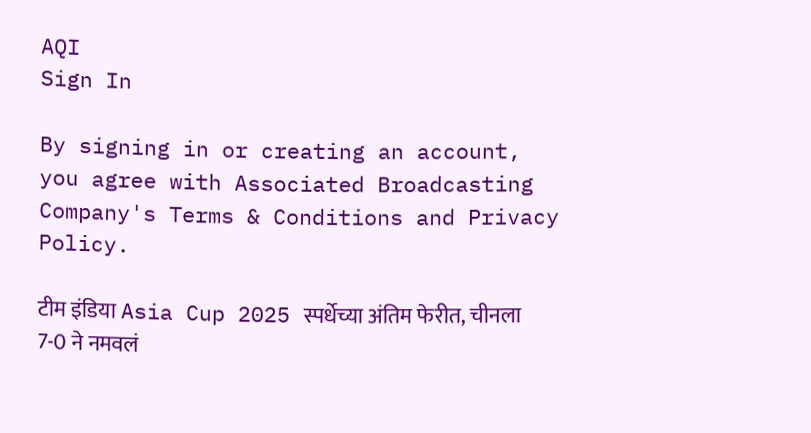AQI
Sign In

By signing in or creating an account, you agree with Associated Broadcasting Company's Terms & Conditions and Privacy Policy.

टीम इंडिया Asia Cup 2025 स्पर्धेच्या अंतिम फेरीत, चीनला 7-0 ने नमवलं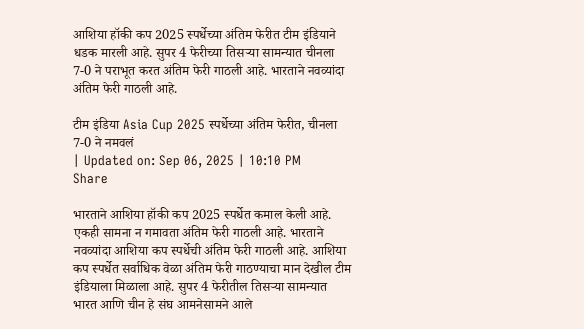आशिया हॉकी कप 2025 स्पर्धेच्या अंतिम फेरीत टीम इंडियाने धडक मारली आहे. सुपर 4 फेरीच्या तिसऱ्या सामन्यात चीनला 7-0 ने पराभूत करत अंतिम फेरी गाठली आहे. भारताने नवव्यांदा अंतिम फेरी गाठली आहे.

टीम इंडिया Asia Cup 2025 स्पर्धेच्या अंतिम फेरीत, चीनला 7-0 ने नमवलं
| Updated on: Sep 06, 2025 | 10:10 PM
Share

भारताने आशिया हॉकी कप 2025 स्पर्धेत कमाल केली आहे. एकही सामना न गमावता अंतिम फेरी गाठली आहे. भारताने नवव्यांदा आशिया कप स्पर्धेची अंतिम फेरी गाठली आहे. आशिया कप स्पर्धेत सर्वाधिक वेळा अंतिम फेरी गाठण्याचा मान देखील टीम इंडियाला मिळाला आहे. सुपर 4 फेरीतील तिसऱ्या सामन्यात भारत आणि चीन हे संघ आमनेसामने आले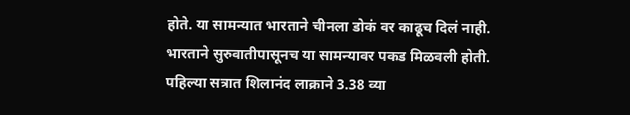होते. या सामन्यात भारताने चीनला डोकं वर काढूच दिलं नाही. भारताने सुरुवातीपासूनच या सामन्यावर पकड मिळवली होती. पहिल्या सत्रात शिलानंद लाक्राने 3.38 व्या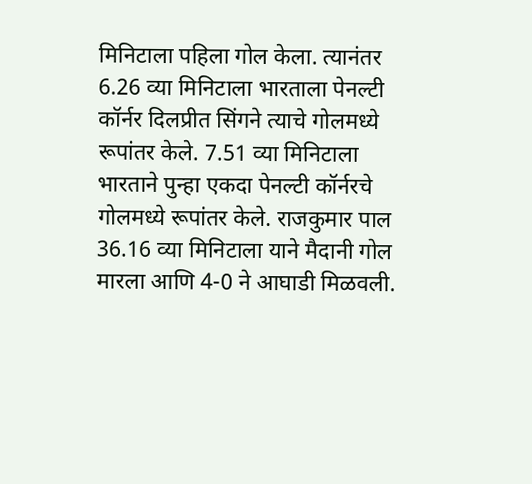मिनिटाला पहिला गोल केला. त्यानंतर 6.26 व्या मिनिटाला भारताला पेनल्टी कॉर्नर दिलप्रीत सिंगने त्याचे गोलमध्ये रूपांतर केले. 7.51 व्या मिनिटाला भारताने पुन्हा एकदा पेनल्टी कॉर्नरचे गोलमध्ये रूपांतर केले. राजकुमार पाल 36.16 व्या मिनिटाला याने मैदानी गोल मारला आणि 4-0 ने आघाडी मिळवली.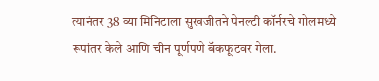त्यानंतर 38 व्या मिनिटाला सुखजीतने पेनल्टी कॉर्नरचे गोलमध्ये रूपांतर केले आणि चीन पूर्णपणे बॅकफूटवर गेला.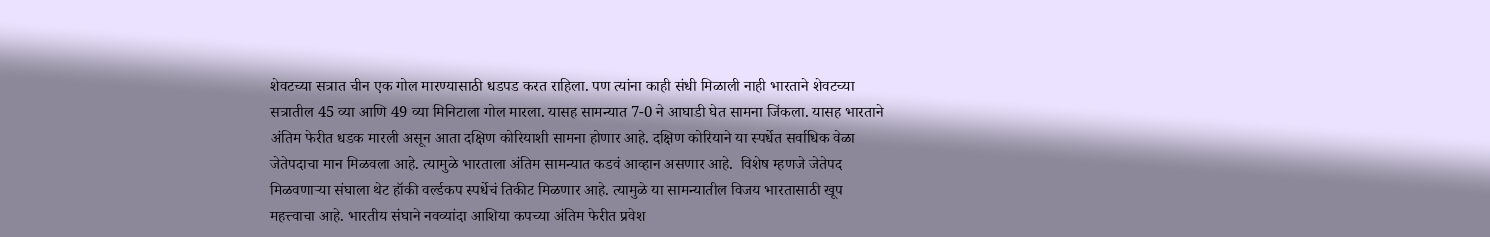शेवटच्या सत्रात चीन एक गोल मारण्यासाठी धडपड करत राहिला. पण त्यांना काही संधी मिळाली नाही भारताने शेवटच्या सत्रातील 45 व्या आणि 49 व्या मिनिटाला गोल मारला. यासह सामन्यात 7-0 ने आघाडी घेत सामना जिंकला. यासह भारताने अंतिम फेरीत धडक मारली असून आता दक्षिण कोरियाशी सामना होणार आहे. दक्षिण कोरियाने या स्पर्धेत सर्वाधिक वेळा जेतेपदाचा मान मिळवला आहे. त्यामुळे भारताला अंतिम सामन्यात कडवं आव्हान असणार आहे.  विशेष म्हणजे जेतेपद मिळवणाऱ्या संघाला थेट हॉकी वर्ल्डकप स्पर्धेचं तिकीट मिळणार आहे. त्यामुळे या सामन्यातील विजय भारतासाठी खूप महत्त्वाचा आहे. भारतीय संघाने नवव्यांदा आशिया कपच्या अंतिम फेरीत प्रवेश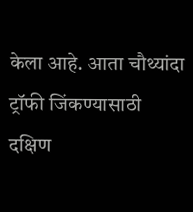केला आहे. आता चौथ्यांदा ट्रॉफी जिंकण्यासाठी दक्षिण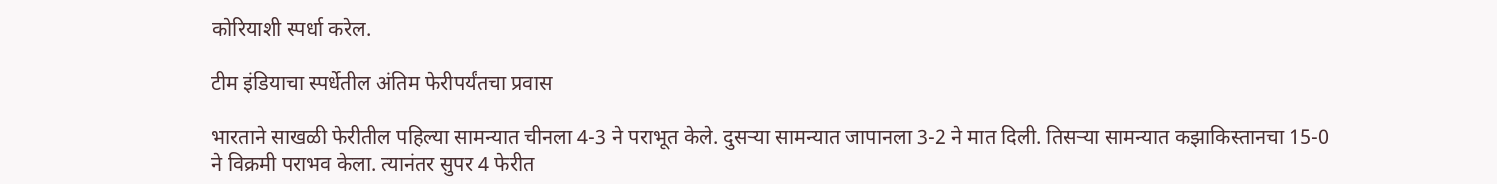कोरियाशी स्पर्धा करेल.

टीम इंडियाचा स्पर्धेतील अंतिम फेरीपर्यंतचा प्रवास

भारताने साखळी फेरीतील पहिल्या सामन्यात चीनला 4-3 ने पराभूत केले. दुसऱ्या सामन्यात जापानला 3-2 ने मात दिली. तिसऱ्या सामन्यात कझाकिस्तानचा 15-0 ने विक्रमी पराभव केला. त्यानंतर सुपर 4 फेरीत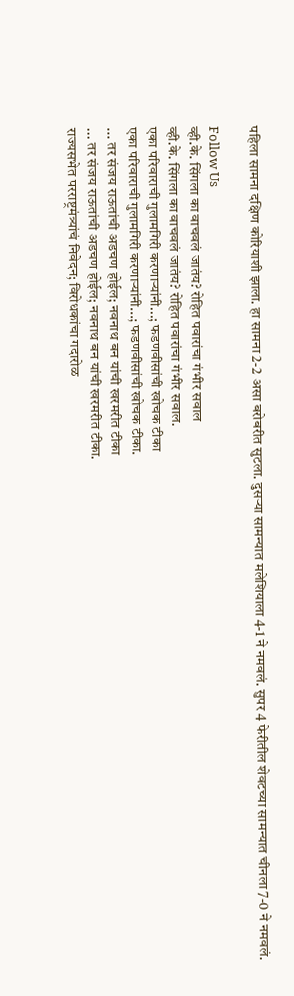पहिला सामना दक्षिण कोरियाशी झाला. हा सामना 2-2 असा बरोबरीत सुटला. दुसऱ्या सामन्यात मलेशियाला 4-1 ने नमवलं. सुपर 4 फेरीतील शेवटच्या सामन्यात चीनला 7-0 ने नमवलं.

Follow Us
व्ही.के. सिंगला का वाचवलं जातंय? रोहित पवारांचा गंभीर सवाल
व्ही.के. सिंगला का वाचवलं जातंय? रोहित पवारांचा गंभीर सवाल.
एका परिवाराची गुलामगिरी करणाऱ्यांनी...; फडणवीसांची खोचक टीका
एका परिवाराची गुलामगिरी करणाऱ्यांनी...; फडणवीसांची खोचक टीका.
... तर संजय राऊतांची अडचण होईल; नवनाथ बन यांची खरमरीत टीका
... तर संजय राऊतांची अडचण होईल; नवनाथ बन यांची खरमरीत टीका.
राज्यसभेत परराष्ट्रमंत्र्यांचं निवेदन; विरोधकांचा गदारोळ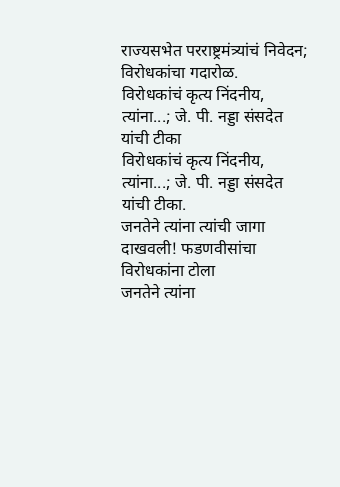राज्यसभेत परराष्ट्रमंत्र्यांचं निवेदन; विरोधकांचा गदारोळ.
विरोधकांचं कृत्य निंदनीय, त्यांना...; जे. पी. नड्डा संसदेत यांची टीका
विरोधकांचं कृत्य निंदनीय, त्यांना...; जे. पी. नड्डा संसदेत यांची टीका.
जनतेने त्यांना त्यांची जागा दाखवली! फडणवीसांचा विरोधकांना टोला
जनतेने त्यांना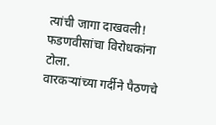त्यांची जागा दाखवली! फडणवीसांचा विरोधकांना टोला.
वारकऱ्यांच्या गर्दीने पैठणचे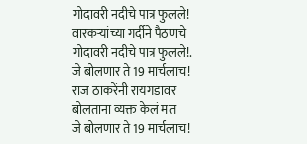गोदावरी नदीचे पात्र फुलले!
वारकऱ्यांच्या गर्दीने पैठणचे गोदावरी नदीचे पात्र फुलले!.
जे बोलणार ते 19 मार्चलाच! राज ठाकरेंनी रायगडावर बोलताना व्यक्त केलं मत
जे बोलणार ते 19 मार्चलाच!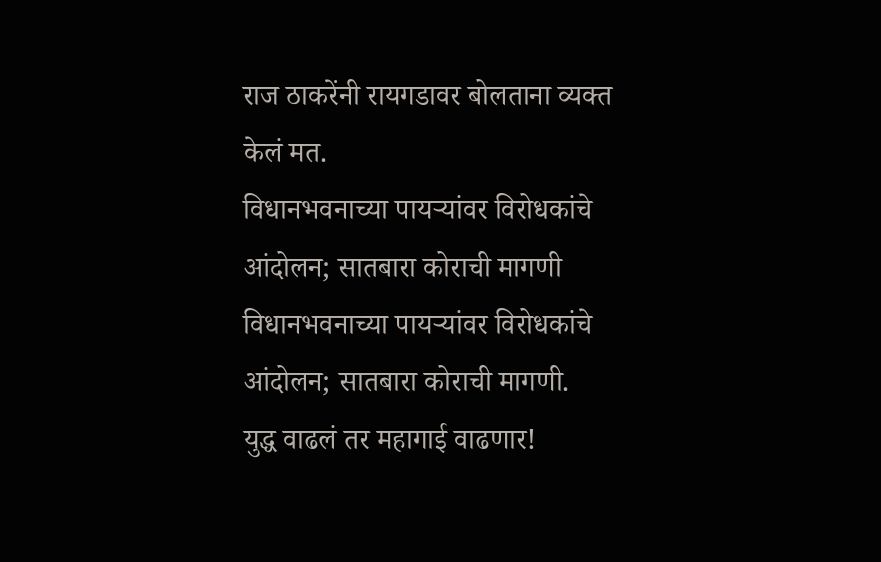राज ठाकरेंनी रायगडावर बोलताना व्यक्त केलं मत.
विधानभवनाच्या पायऱ्यांवर विरोधकांचे आंदोलन; सातबारा कोराची मागणी
विधानभवनाच्या पायऱ्यांवर विरोधकांचे आंदोलन; सातबारा कोराची मागणी.
युद्ध वाढलं तर महागाई वाढणार!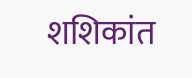शशिकांत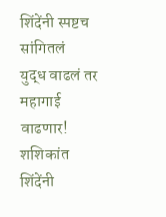शिंदेंनी स्पष्टच सांगितलं
युद्ध वाढलं तर महागाई वाढणार! शशिकांत शिंदेंनी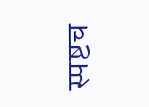स्पष्टच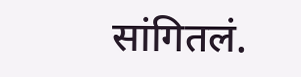सांगितलं.